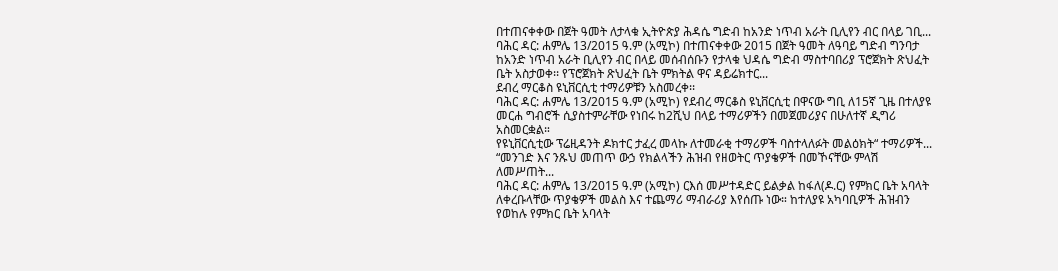በተጠናቀቀው በጀት ዓመት ለታላቁ ኢትዮጵያ ሕዳሴ ግድብ ከአንድ ነጥብ አራት ቢሊየን ብር በላይ ገቢ...
ባሕር ዳር: ሐምሌ 13/2015 ዓ.ም (አሚኮ) በተጠናቀቀው 2015 በጀት ዓመት ለዓባይ ግድብ ግንባታ ከአንድ ነጥብ አራት ቢሊየን ብር በላይ መሰብሰቡን የታላቁ ህዳሴ ግድብ ማስተባበሪያ ፕሮጀክት ጽህፈት ቤት አስታወቀ፡፡ የፕሮጀክት ጽህፈት ቤት ምክትል ዋና ዳይሬክተር...
ደብረ ማርቆስ ዩኒቨርሲቲ ተማሪዎቹን አስመረቀ፡፡
ባሕር ዳር: ሐምሌ 13/2015 ዓ.ም (አሚኮ) የደብረ ማርቆስ ዩኒቨርሲቲ በዋናው ግቢ ለ15ኛ ጊዜ በተለያዩ መርሐ ግብሮች ሲያስተምራቸው የነበሩ ከ2ሺህ በላይ ተማሪዎችን በመጀመሪያና በሁለተኛ ዲግሪ አስመርቋል።
የዩኒቨርሲቲው ፕሬዚዳንት ዶክተር ታፈረ መላኩ ለተመራቂ ተማሪዎች ባስተላለፉት መልዕክት“ ተማሪዎች...
“መንገድ እና ንጹህ መጠጥ ውኃ የክልላችን ሕዝብ የዘወትር ጥያቄዎች በመኾናቸው ምላሽ ለመሥጠት...
ባሕር ዳር: ሐምሌ 13/2015 ዓ.ም (አሚኮ) ርእሰ መሥተዳድር ይልቃል ከፋለ(ዶ.ር) የምክር ቤት አባላት ለቀረቡላቸው ጥያቄዎች መልስ እና ተጨማሪ ማብራሪያ እየሰጡ ነው። ከተለያዩ አካባቢዎች ሕዝብን የወከሉ የምክር ቤት አባላት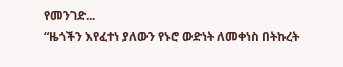የመንገድ...
“ዜጎችን እየፈተነ ያለውን የኑሮ ውድነት ለመቀነስ በትኩረት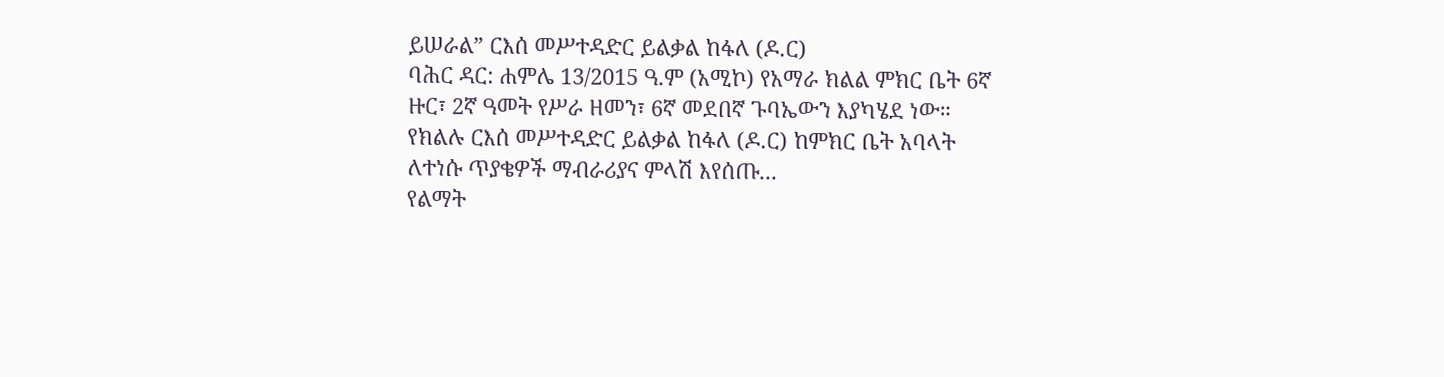ይሠራል” ርእሰ መሥተዳድር ይልቃል ከፋለ (ዶ.ር)
ባሕር ዳር: ሐምሌ 13/2015 ዓ.ም (አሚኮ) የአማራ ክልል ምክር ቤት 6ኛ ዙር፣ 2ኛ ዓመት የሥራ ዘመን፣ 6ኛ መደበኛ ጉባኤውን እያካሄደ ነው።
የክልሉ ርእሰ መሥተዳድር ይልቃል ከፋለ (ዶ.ር) ከምክር ቤት አባላት ለተነሱ ጥያቄዎች ማብራሪያና ምላሽ እየሰጡ...
የልማት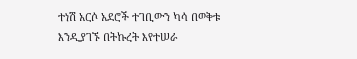ተነሽ አርሶ አደሮች ተገቢውን ካሳ በወቅቱ እንዲያገኙ በትኩረት እየተሠራ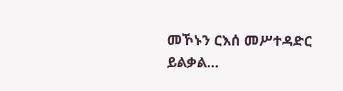መኾኑን ርእሰ መሥተዳድር ይልቃል...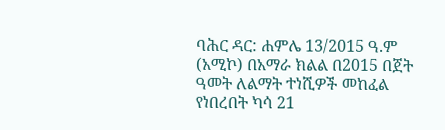ባሕር ዳር: ሐምሌ 13/2015 ዓ.ም (አሚኮ) በአማራ ክልል በ2015 በጀት ዓመት ለልማት ተነሺዎች መከፈል የነበረበት ካሳ 21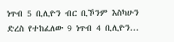ነጥብ 5 ቢሊዮን ብር ቢኾንም እስካሁን ድረስ የተከፈለው 9 ነጥብ 4 ቢሊዮን...